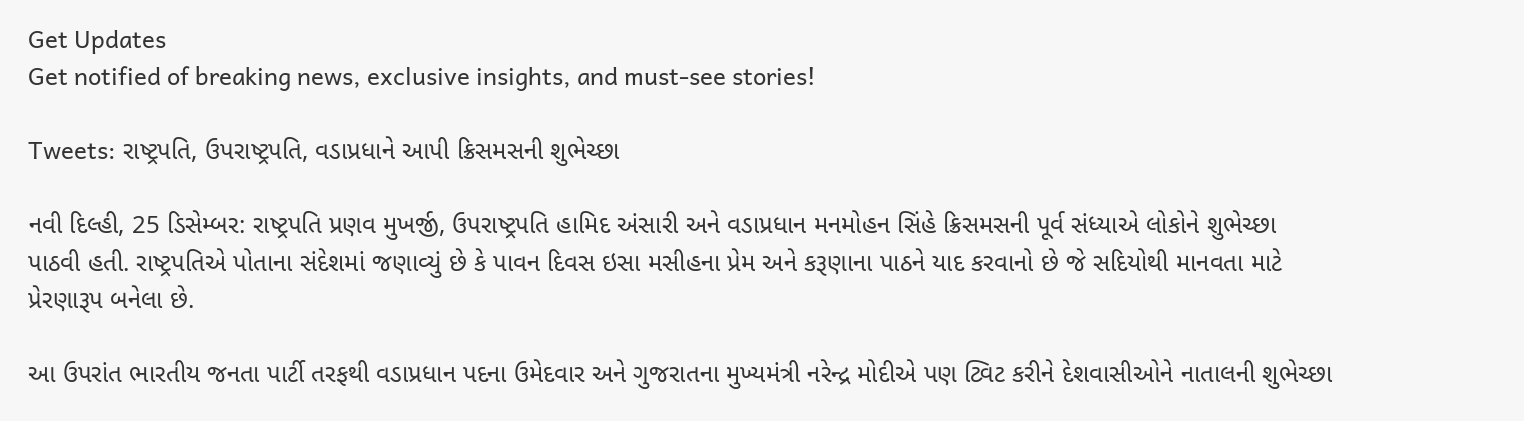Get Updates
Get notified of breaking news, exclusive insights, and must-see stories!

Tweets: રાષ્ટ્રપતિ, ઉપરાષ્ટ્રપતિ, વડાપ્રધાને આપી ક્રિસમસની શુભેચ્છા

નવી દિલ્હી, 25 ડિસેમ્બર: રાષ્ટ્રપતિ પ્રણવ મુખર્જી, ઉપરાષ્ટ્રપતિ હામિદ અંસારી અને વડાપ્રધાન મનમોહન સિંહે ક્રિસમસની પૂર્વ સંધ્યાએ લોકોને શુભેચ્છા પાઠવી હતી. રાષ્ટ્રપતિએ પોતાના સંદેશમાં જણાવ્યું છે કે પાવન દિવસ ઇસા મસીહના પ્રેમ અને કરૂણાના પાઠને યાદ કરવાનો છે જે સદિયોથી માનવતા માટે પ્રેરણારૂપ બનેલા છે.

આ ઉપરાંત ભારતીય જનતા પાર્ટી તરફથી વડાપ્રધાન પદના ઉમેદવાર અને ગુજરાતના મુખ્યમંત્રી નરેન્દ્ર મોદીએ પણ ટ્વિટ કરીને દેશવાસીઓને નાતાલની શુભેચ્છા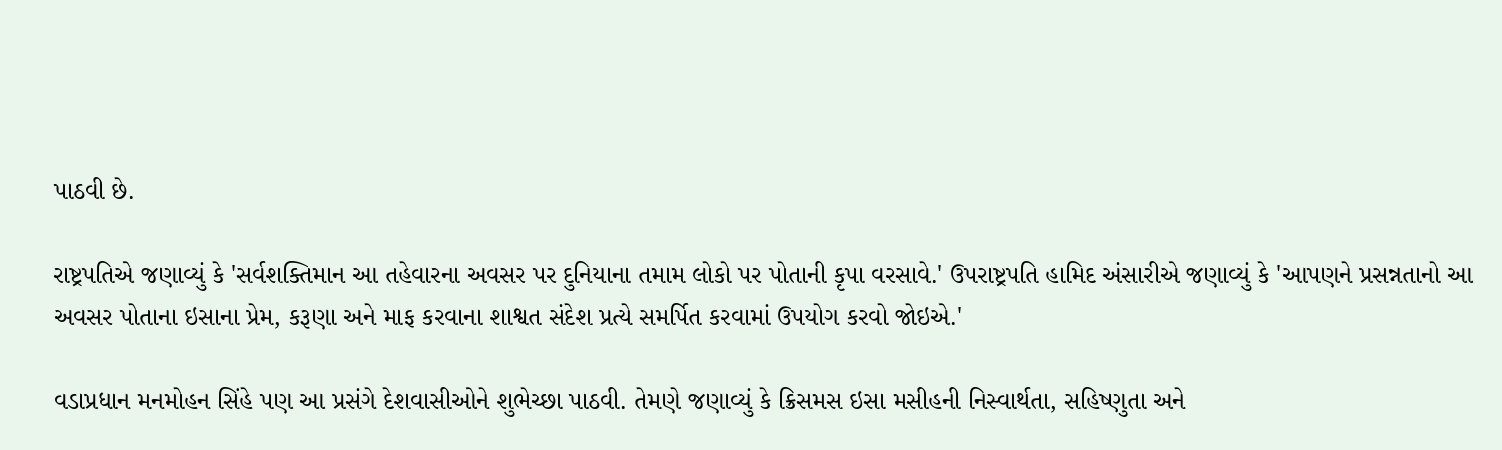પાઠવી છે.

રાષ્ટ્રપતિએ જણાવ્યું કે 'સર્વશક્તિમાન આ તહેવારના અવસર પર દુનિયાના તમામ લોકો પર પોતાની કૃપા વરસાવે.' ઉપરાષ્ટ્રપતિ હામિદ અંસારીએ જણાવ્યું કે 'આપણને પ્રસન્નતાનો આ અવસર પોતાના ઇસાના પ્રેમ, કરૂણા અને માફ કરવાના શાશ્વત સંદેશ પ્રત્યે સમર્પિત કરવામાં ઉપયોગ કરવો જોઇએ.'

વડાપ્રધાન મનમોહન સિંહે પણ આ પ્રસંગે દેશવાસીઓને શુભેચ્છા પાઠવી. તેમણે જણાવ્યું કે ક્રિસમસ ઇસા મસીહની નિસ્વાર્થતા, સહિષ્ણુતા અને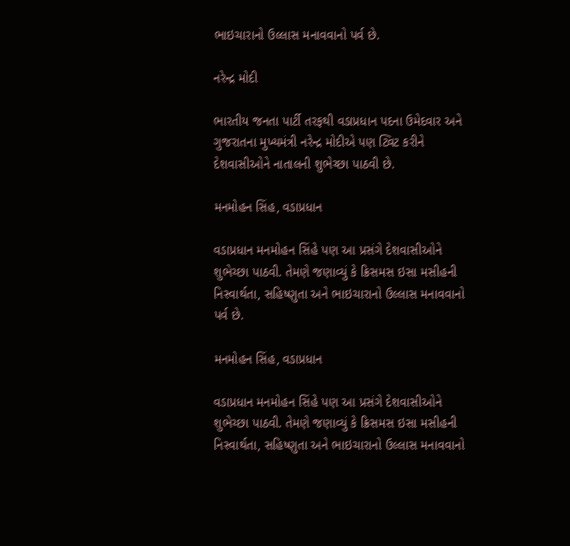ભાઇચારાનો ઉલ્લાસ મનાવવાનો પર્વ છે.

નરેન્દ્ર મોદી

ભારતીય જનતા પાર્ટી તરફથી વડાપ્રધાન પદના ઉમેદવાર અને ગુજરાતના મુખ્યમંત્રી નરેન્દ્ર મોદીએ પણ ટ્વિટ કરીને દેશવાસીઓને નાતાલની શુભેચ્છા પાઠવી છે.

મનમોહન સિંહ, વડાપ્રધાન

વડાપ્રધાન મનમોહન સિંહે પણ આ પ્રસંગે દેશવાસીઓને શુભેચ્છા પાઠવી. તેમણે જણાવ્યું કે ક્રિસમસ ઇસા મસીહની નિસ્વાર્થતા, સહિષ્ણુતા અને ભાઇચારાનો ઉલ્લાસ મનાવવાનો પર્વ છે.

મનમોહન સિંહ, વડાપ્રધાન

વડાપ્રધાન મનમોહન સિંહે પણ આ પ્રસંગે દેશવાસીઓને શુભેચ્છા પાઠવી. તેમણે જણાવ્યું કે ક્રિસમસ ઇસા મસીહની નિસ્વાર્થતા, સહિષ્ણુતા અને ભાઇચારાનો ઉલ્લાસ મનાવવાનો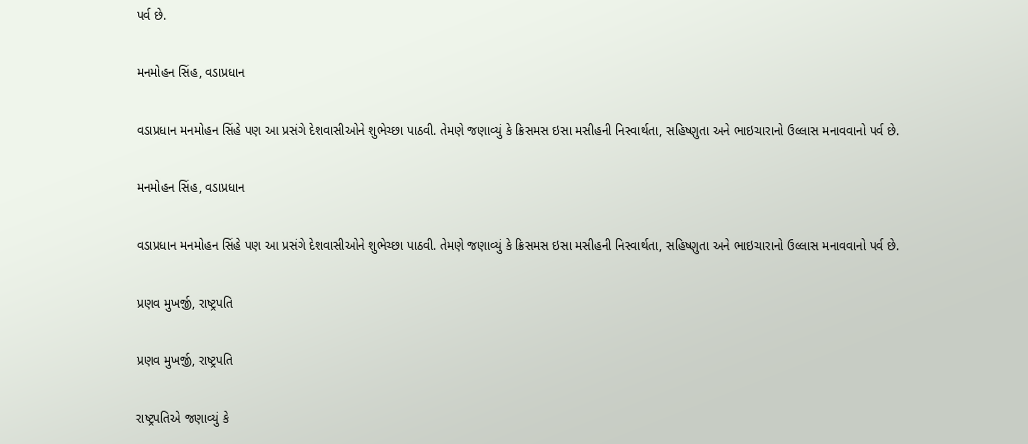પર્વ છે.

મનમોહન સિંહ, વડાપ્રધાન

વડાપ્રધાન મનમોહન સિંહે પણ આ પ્રસંગે દેશવાસીઓને શુભેચ્છા પાઠવી. તેમણે જણાવ્યું કે ક્રિસમસ ઇસા મસીહની નિસ્વાર્થતા, સહિષ્ણુતા અને ભાઇચારાનો ઉલ્લાસ મનાવવાનો પર્વ છે.

મનમોહન સિંહ, વડાપ્રધાન

વડાપ્રધાન મનમોહન સિંહે પણ આ પ્રસંગે દેશવાસીઓને શુભેચ્છા પાઠવી. તેમણે જણાવ્યું કે ક્રિસમસ ઇસા મસીહની નિસ્વાર્થતા, સહિષ્ણુતા અને ભાઇચારાનો ઉલ્લાસ મનાવવાનો પર્વ છે.

પ્રણવ મુખર્જી, રાષ્ટ્રપતિ

પ્રણવ મુખર્જી, રાષ્ટ્રપતિ

રાષ્ટ્રપતિએ જણાવ્યું કે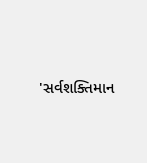'સર્વશક્તિમાન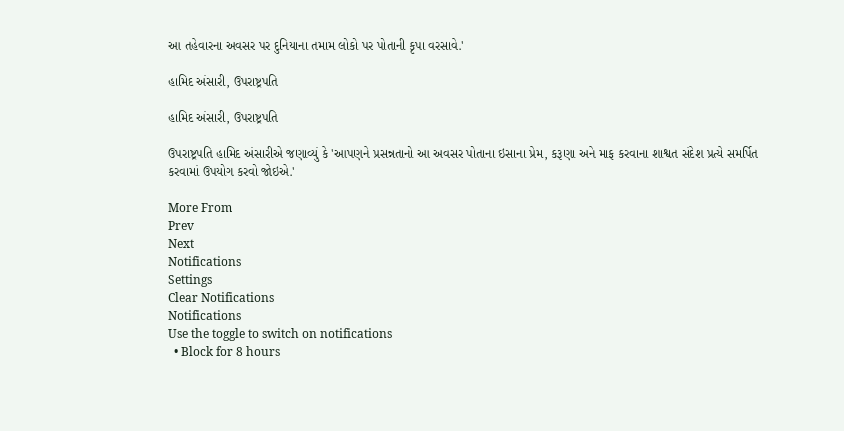આ તહેવારના અવસર પર દુનિયાના તમામ લોકો પર પોતાની કૃપા વરસાવે.'

હામિદ અંસારી, ઉપરાષ્ટ્રપતિ

હામિદ અંસારી, ઉપરાષ્ટ્રપતિ

ઉપરાષ્ટ્રપતિ હામિદ અંસારીએ જણાવ્યું કે 'આપણને પ્રસન્નતાનો આ અવસર પોતાના ઇસાના પ્રેમ, કરૂણા અને માફ કરવાના શાશ્વત સંદેશ પ્રત્યે સમર્પિત કરવામાં ઉપયોગ કરવો જોઇએ.'

More From
Prev
Next
Notifications
Settings
Clear Notifications
Notifications
Use the toggle to switch on notifications
  • Block for 8 hours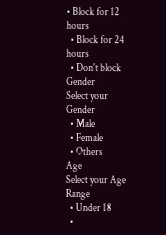• Block for 12 hours
  • Block for 24 hours
  • Don't block
Gender
Select your Gender
  • Male
  • Female
  • Others
Age
Select your Age Range
  • Under 18
  •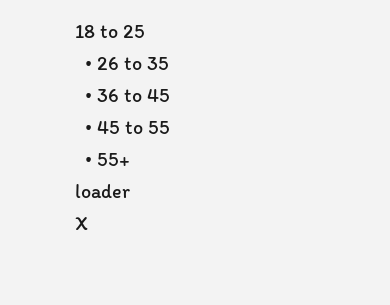18 to 25
  • 26 to 35
  • 36 to 45
  • 45 to 55
  • 55+
loader
X